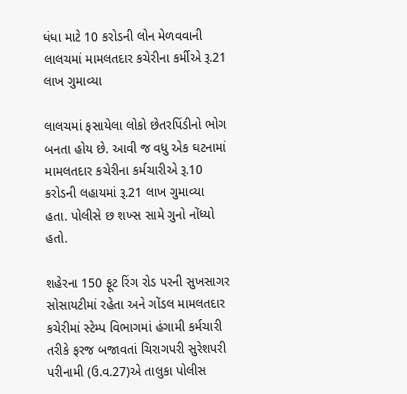ધંધા માટે 10 કરોડની લોન મેળવવાની લાલચમાં મામલતદાર કચેરીના કર્મીએ રૂ.21 લાખ ગુમાવ્યા

લાલચમાં ફસાયેલા લોકો છેતરપિંડીનો ભોગ બનતા હોય છે. આવી જ વધુ એક ઘટનામાં મામલતદાર કચેરીના કર્મચારીએ રૂ.10 કરોડની લહાયમાં રૂ.21 લાખ ગુમાવ્યા હતા. પોલીસે છ શખ્સ સામે ગુનો નોંધ્યો હતો.

શહેરના 150 ફૂટ રિંગ રોડ પરની સુખસાગર સોસાયટીમાં રહેતા અને ગોંડલ મામલતદાર કચેરીમાં સ્ટેમ્પ વિભાગમાં હંગામી કર્મચારી તરીકે ફરજ બજાવતાં ચિરાગપરી સુરેશપરી પરીનામી (ઉ.વ.27)એ તાલુકા પોલીસ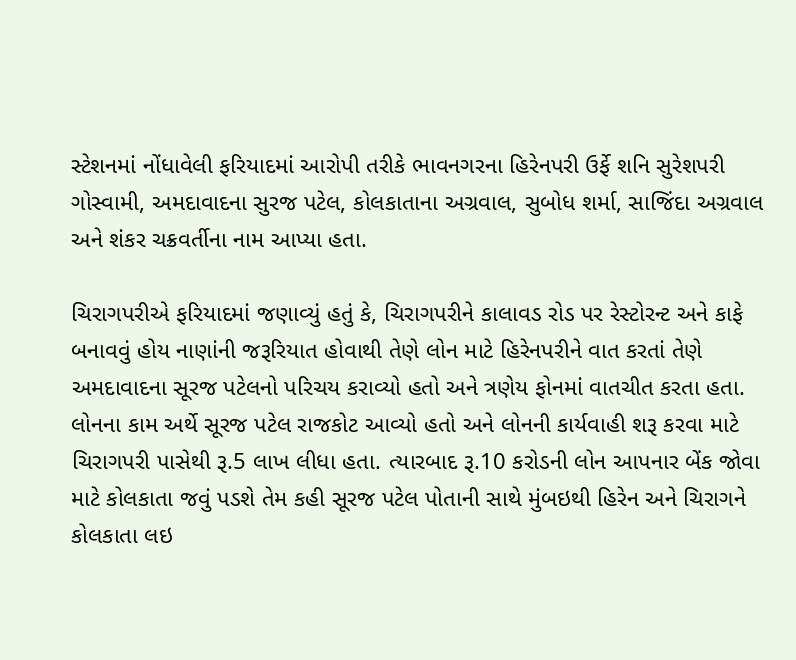સ્ટેશનમાં નોંધાવેલી ફરિયાદમાં આરોપી તરીકે ભાવનગરના હિરેનપરી ઉર્ફે શનિ સુરેશપરી ગોસ્વામી, અમદાવાદના સુરજ પટેલ, કોલકાતાના અગ્રવાલ, સુબોધ શર્મા, સાજિંદા અગ્રવાલ અને શંકર ચક્રવર્તીના નામ આપ્યા હતા.

ચિરાગપરીએ ફરિયાદમાં જણાવ્યું હતું કે, ચિરાગપરીને કાલાવડ રોડ પર રેસ્ટોરન્ટ અને કાફે બનાવવું હોય નાણાંની જરૂરિયાત હોવાથી તેણે લોન માટે હિરેનપરીને વાત કરતાં તેણે અમદાવાદના સૂરજ પટેલનો પરિચય કરાવ્યો હતો અને ત્રણેય ફોનમાં વાતચીત કરતા હતા. લોનના કામ અર્થે સૂરજ પટેલ રાજકોટ આવ્યો હતો અને લોનની કાર્યવાહી શરૂ કરવા માટે ચિરાગપરી પાસેથી રૂ.5 લાખ લીધા હતા. ત્યારબાદ રૂ.10 કરોડની લોન આપનાર બેંક જોવા માટે કોલકાતા જવું પડશે તેમ કહી સૂરજ પટેલ પોતાની સાથે મુંબઇથી હિરેન અને ચિરાગને કોલકાતા લઇ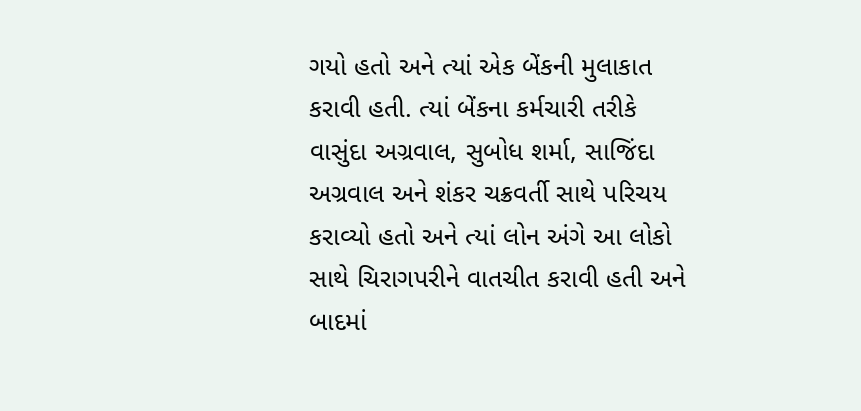ગયો હતો અને ત્યાં એક બેંકની મુલાકાત કરાવી હતી. ત્યાં બેંકના કર્મચારી તરીકે વાસુંદા અગ્રવાલ, સુબોધ શર્મા, સાજિંદા અગ્રવાલ અને શંકર ચક્રવર્તી સાથે પરિચય કરાવ્યો હતો અને ત્યાં લોન અંગે આ લોકો સાથે ચિરાગપરીને વાતચીત કરાવી હતી અને બાદમાં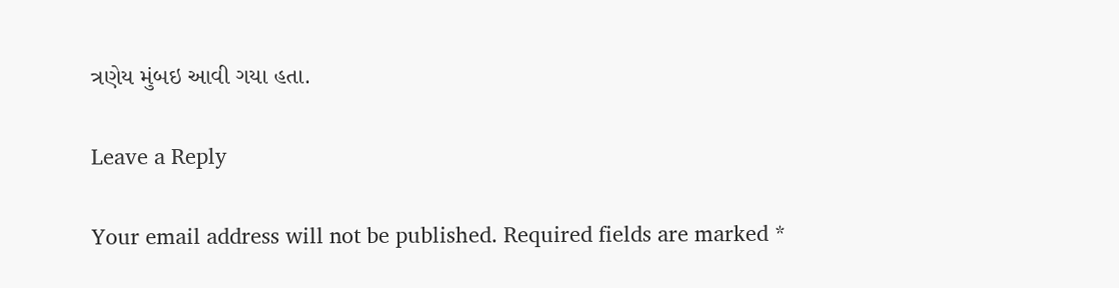ત્રણેય મુંબઇ આવી ગયા હતા.

Leave a Reply

Your email address will not be published. Required fields are marked *